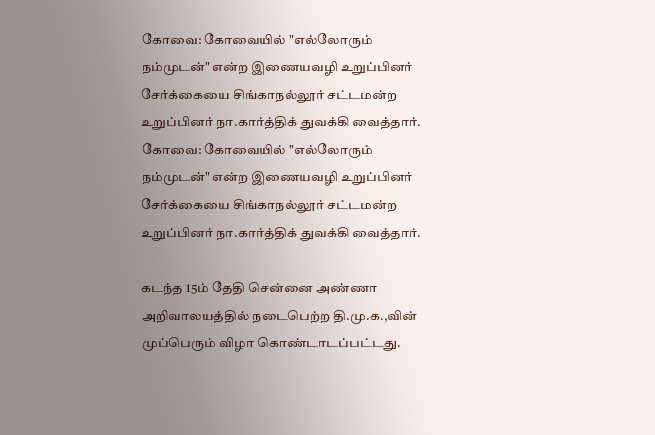கோவை: கோவையில் "எல்லோரும் நம்முடன்" என்ற இணையவழி உறுப்பினர் சேர்க்கையை சிங்காநல்லூர் சட்டமன்ற உறுப்பினர் நா.கார்த்திக் துவக்கி வைத்தார்.
கோவை: கோவையில் "எல்லோரும் நம்முடன்" என்ற இணையவழி உறுப்பினர் சேர்க்கையை சிங்காநல்லூர் சட்டமன்ற உறுப்பினர் நா.கார்த்திக் துவக்கி வைத்தார்.

கடந்த 15ம் தேதி சென்னை அண்ணா அறிவாலயத்தில் நடைபெற்ற தி.மு.க.,வின் முப்பெரும் விழா கொண்டாடப்பட்டது.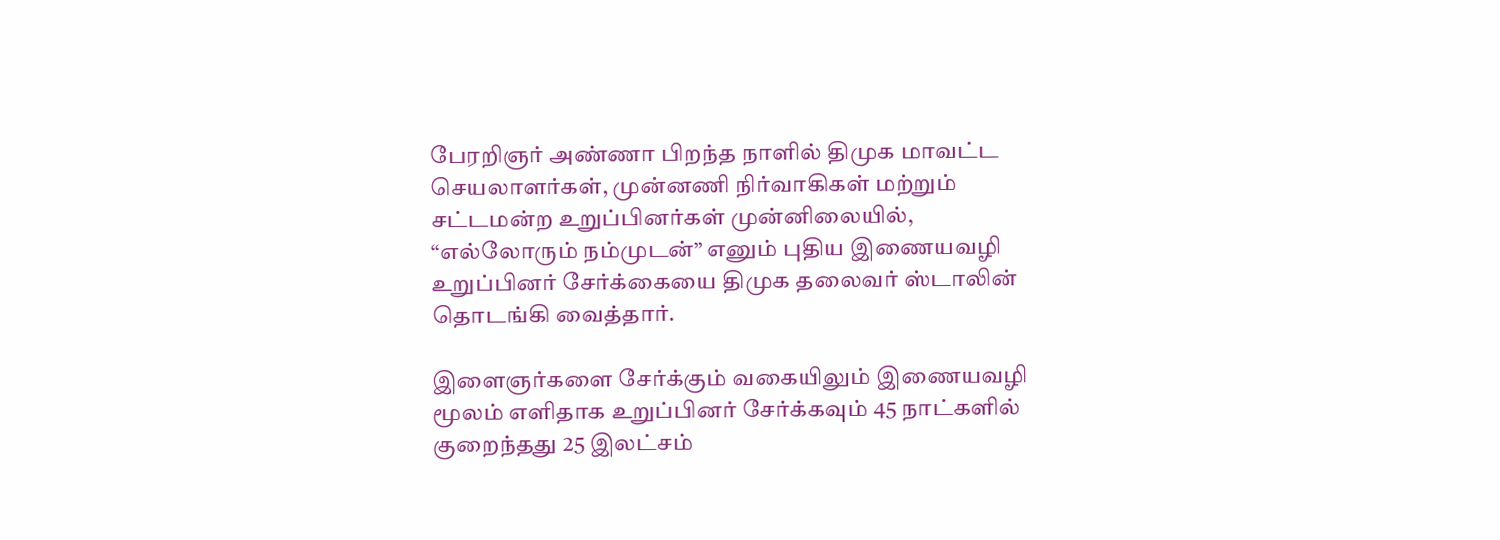பேரறிஞர் அண்ணா பிறந்த நாளில் திமுக மாவட்ட செயலாளர்கள், முன்னணி நிர்வாகிகள் மற்றும் சட்டமன்ற உறுப்பினர்கள் முன்னிலையில், “எல்லோரும் நம்முடன்” எனும் புதிய இணையவழி உறுப்பினர் சேர்க்கையை திமுக தலைவர் ஸ்டாலின் தொடங்கி வைத்தார்.

இளைஞர்களை சேர்க்கும் வகையிலும் இணையவழி மூலம் எளிதாக உறுப்பினர் சேர்க்கவும் 45 நாட்களில் குறைந்தது 25 இலட்சம்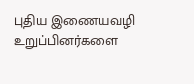புதிய இணையவழி உறுப்பினர்களை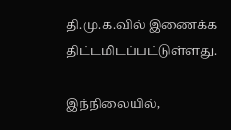தி.மு.க.வில் இணைக்க திட்டமிடப்பட்டுள்ளது.

இந்நிலையில்,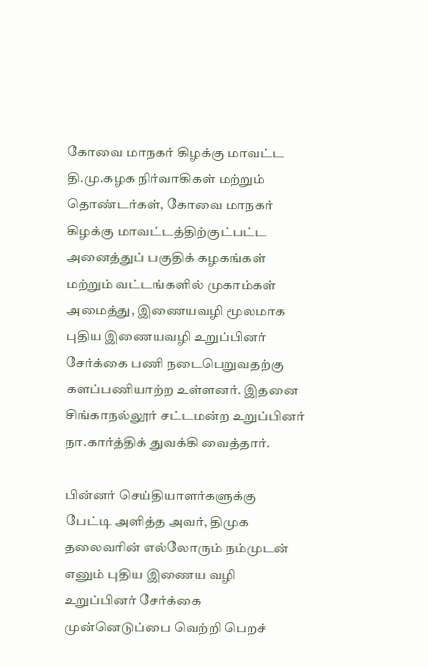கோவை மாநகர் கிழக்கு மாவட்ட தி.மு.கழக நிர்வாகிகள் மற்றும் தொண்டர்கள், கோவை மாநகர் கிழக்கு மாவட்டத்திற்குட்பட்ட அனைத்துப் பகுதிக் கழகங்கள் மற்றும் வட்டங்களில் முகாம்கள் அமைத்து, இணையவழி மூலமாக புதிய இணையவழி உறுப்பினர் சேர்க்கை பணி நடைபெறுவதற்கு களப்பணியாற்ற உள்ளனர். இதனை சிங்காநல்லூர் சட்டமன்ற உறுப்பினர் நா.கார்த்திக் துவக்கி வைத்தார்.

பின்னர் செய்தியாளர்களுக்கு பேட்டி அளித்த அவர், திமுக தலைவரின் எல்லோரும் நம்முடன் எனும் புதிய இணைய வழி உறுப்பினர் சேர்க்கை முன்னெடுப்பை வெற்றி பெறச்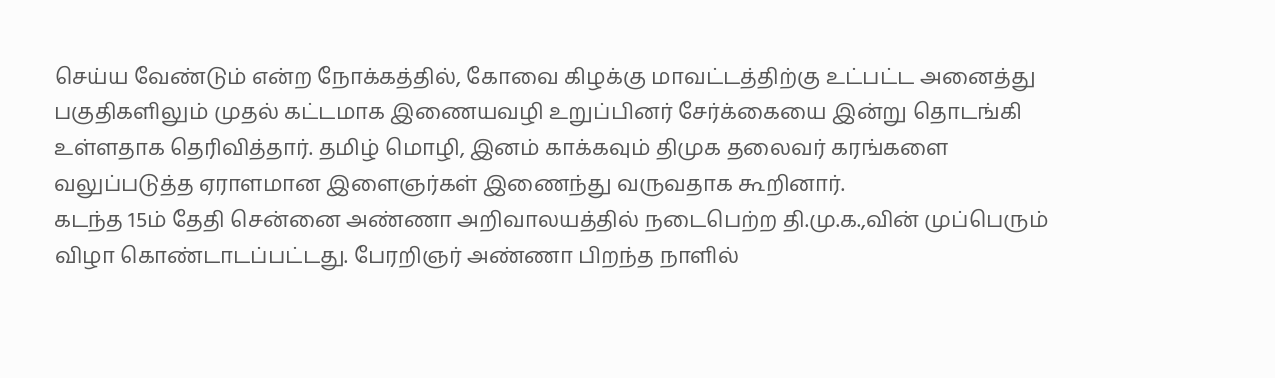செய்ய வேண்டும் என்ற நோக்கத்தில், கோவை கிழக்கு மாவட்டத்திற்கு உட்பட்ட அனைத்து பகுதிகளிலும் முதல் கட்டமாக இணையவழி உறுப்பினர் சேர்க்கையை இன்று தொடங்கி உள்ளதாக தெரிவித்தார். தமிழ் மொழி, இனம் காக்கவும் திமுக தலைவர் கரங்களை வலுப்படுத்த ஏராளமான இளைஞர்கள் இணைந்து வருவதாக கூறினார்.
கடந்த 15ம் தேதி சென்னை அண்ணா அறிவாலயத்தில் நடைபெற்ற தி.மு.க.,வின் முப்பெரும் விழா கொண்டாடப்பட்டது. பேரறிஞர் அண்ணா பிறந்த நாளில்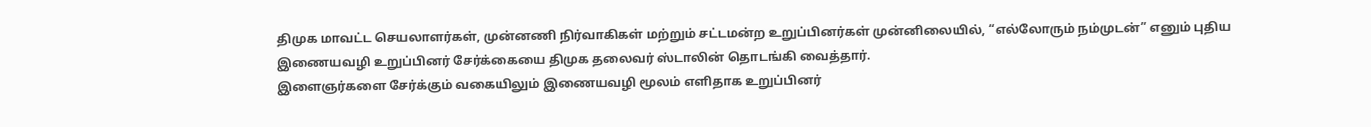திமுக மாவட்ட செயலாளர்கள், முன்னணி நிர்வாகிகள் மற்றும் சட்டமன்ற உறுப்பினர்கள் முன்னிலையில், “எல்லோரும் நம்முடன்” எனும் புதிய இணையவழி உறுப்பினர் சேர்க்கையை திமுக தலைவர் ஸ்டாலின் தொடங்கி வைத்தார்.
இளைஞர்களை சேர்க்கும் வகையிலும் இணையவழி மூலம் எளிதாக உறுப்பினர்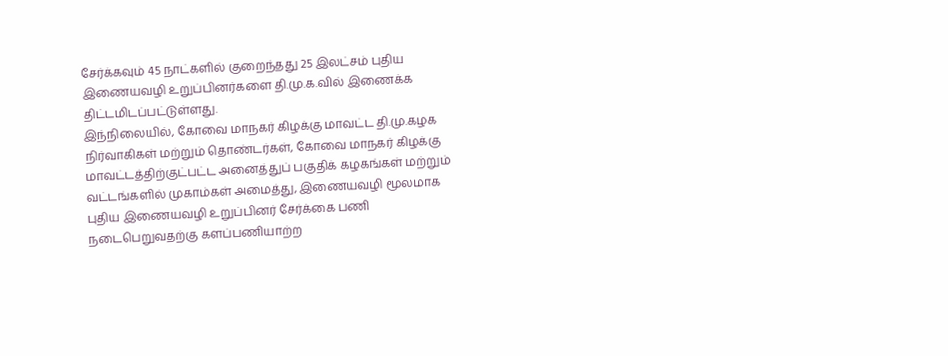சேர்க்கவும் 45 நாட்களில் குறைந்தது 25 இலட்சம் புதிய இணையவழி உறுப்பினர்களை தி.மு.க.வில் இணைக்க திட்டமிடப்பட்டுள்ளது.
இந்நிலையில், கோவை மாநகர் கிழக்கு மாவட்ட தி.மு.கழக நிர்வாகிகள் மற்றும் தொண்டர்கள், கோவை மாநகர் கிழக்கு மாவட்டத்திற்குட்பட்ட அனைத்துப் பகுதிக் கழகங்கள் மற்றும் வட்டங்களில் முகாம்கள் அமைத்து, இணையவழி மூலமாக புதிய இணையவழி உறுப்பினர் சேர்க்கை பணி நடைபெறுவதற்கு களப்பணியாற்ற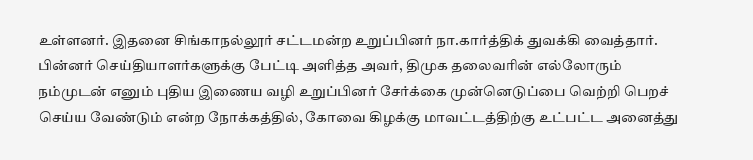உள்ளனர். இதனை சிங்காநல்லூர் சட்டமன்ற உறுப்பினர் நா.கார்த்திக் துவக்கி வைத்தார்.
பின்னர் செய்தியாளர்களுக்கு பேட்டி அளித்த அவர், திமுக தலைவரின் எல்லோரும் நம்முடன் எனும் புதிய இணைய வழி உறுப்பினர் சேர்க்கை முன்னெடுப்பை வெற்றி பெறச் செய்ய வேண்டும் என்ற நோக்கத்தில், கோவை கிழக்கு மாவட்டத்திற்கு உட்பட்ட அனைத்து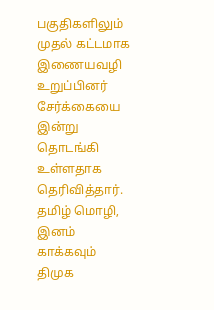பகுதிகளிலும் முதல் கட்டமாக இணையவழி உறுப்பினர் சேர்க்கையை இன்று தொடங்கி உள்ளதாக தெரிவித்தார். தமிழ் மொழி, இனம் காக்கவும் திமுக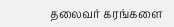தலைவர் கரங்களை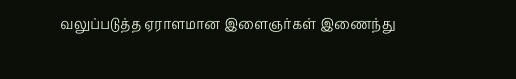வலுப்படுத்த ஏராளமான இளைஞர்கள் இணைந்து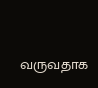வருவதாக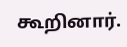கூறினார்.